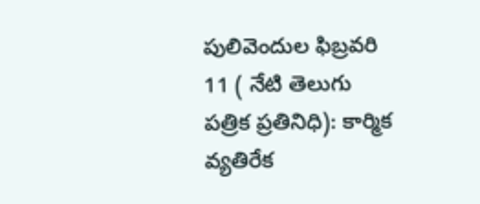పులివెందుల ఫిబ్రవరి 11 ( నేటి తెలుగు పత్రిక ప్రతినిధి): కార్మిక వ్యతిరేక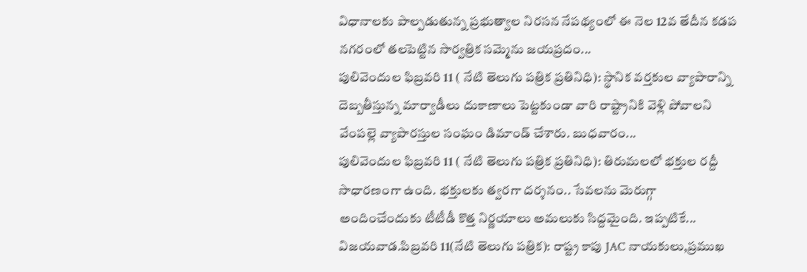విధానాలకు పాల్పడుతున్న ప్రభుత్వాల నిరసన నేపథ్యంలో ఈ నెల 12వ తేదీన కడప నగరంలో తలపెట్టిన సార్వత్రిక సమ్మెను జయప్రదం...
పులివెందుల ఫిబ్రవరి 11 ( నేటి తెలుగు పత్రిక ప్రతినిధి): స్థానిక వర్తకుల వ్యాపారాన్ని దెబ్బతీస్తున్న మార్వాడీలు దుకాణాలు పెట్టకుండా వారి రాష్ట్రానికి వెళ్లి పోవాలని వేంపల్లె వ్యాపారస్తుల సంఘం డిమాండ్ చేశారు. బుధవారం...
పులివెందుల ఫిబ్రవరి 11 ( నేటి తెలుగు పత్రిక ప్రతినిధి): తిరుమలలో భక్తుల రద్దీ సాధారణంగా ఉంది. భక్తులకు త్వరగా దర్శనం.. సేవలను మెరుగ్గా అందించేందుకు టీటీడీ కొత్త నిర్ణయాలు అమలుకు సిద్దమైంది. ఇప్పటికే...
విజయవాడ.పిబ్రవరి 11(నేటి తెలుగు పత్రిక): రాష్ట్ర కాపు JAC నాయకులు,ప్రముఖ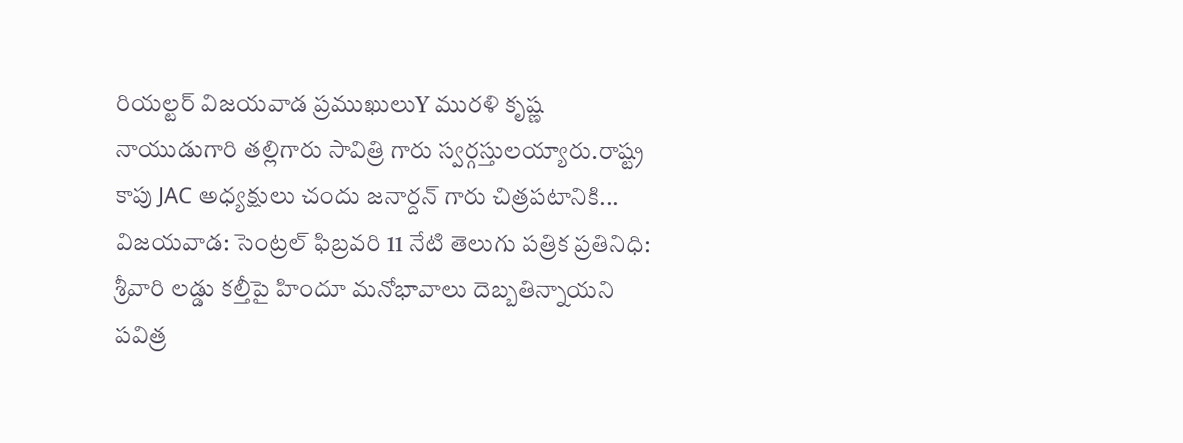రియల్టర్ విజయవాడ ప్రముఖులుY మురళి కృష్ణ నాయుడుగారి తల్లిగారు సావిత్రి గారు స్వర్గస్తులయ్యారు.రాష్ట్ర కాపు JAC అధ్యక్షులు చందు జనార్దన్ గారు చిత్రపటానికి...
విజయవాడ: సెంట్రల్ ఫిబ్రవరి 11 నేటి తెలుగు పత్రిక ప్రతినిధి: శ్రీవారి లడ్డు కల్తీపై హిందూ మనోభావాలు దెబ్బతిన్నాయని పవిత్ర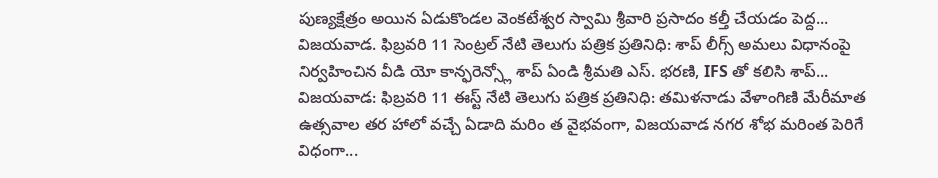పుణ్యక్షేత్రం అయిన ఏడుకొండల వెంకటేశ్వర స్వామి శ్రీవారి ప్రసాదం కల్తీ చేయడం పెద్ద...
విజయవాడ. ఫిబ్రవరి 11 సెంట్రల్ నేటి తెలుగు పత్రిక ప్రతినిధి: శాప్ లీగ్స్ అమలు విధానంపై నిర్వహించిన వీడి యో కాన్ఫరెన్స్లో శాప్ ఏండి శ్రీమతి ఎస్. భరణి, IFS తో కలిసి శాప్...
విజయవాడ: ఫిబ్రవరి 11 ఈస్ట్ నేటి తెలుగు పత్రిక ప్రతినిధి: తమిళనాడు వేళాంగిణి మేరీమాత ఉత్సవాల తర హాలో వచ్చే ఏడాది మరిం త వైభవంగా, విజయవాడ నగర శోభ మరింత పెరిగే విధంగా...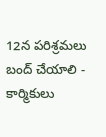12న పరిశ్రమలు బంద్ చేయాలి - కార్మికులు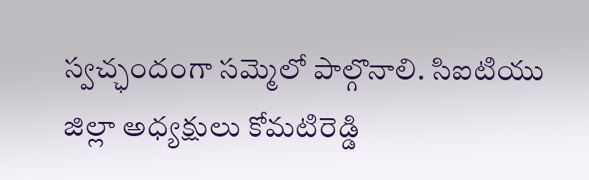స్వచ్ఛందంగా సమ్మెలో పాల్గొనాలి. సిఐటియు జిల్లా అధ్యక్షులు కోమటిరెడ్డి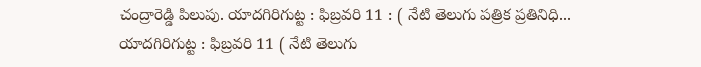చంద్రారెడ్డి పిలుపు. యాదగిరిగుట్ట : ఫిబ్రవరి 11 : ( నేటి తెలుగు పత్రిక ప్రతినిధి...
యాదగిరిగుట్ట : ఫిబ్రవరి 11 ( నేటి తెలుగు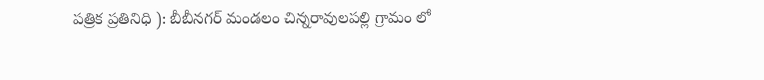పత్రిక ప్రతినిధి ): బీబీనగర్ మండలం చిన్నరావులపల్లి గ్రామం లో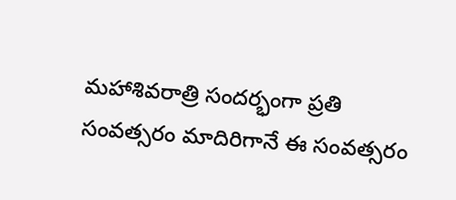మహాశివరాత్రి సందర్భంగా ప్రతి సంవత్సరం మాదిరిగానే ఈ సంవత్సరం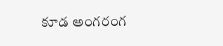కూడ అంగరంగ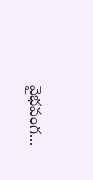వైభవంగ...